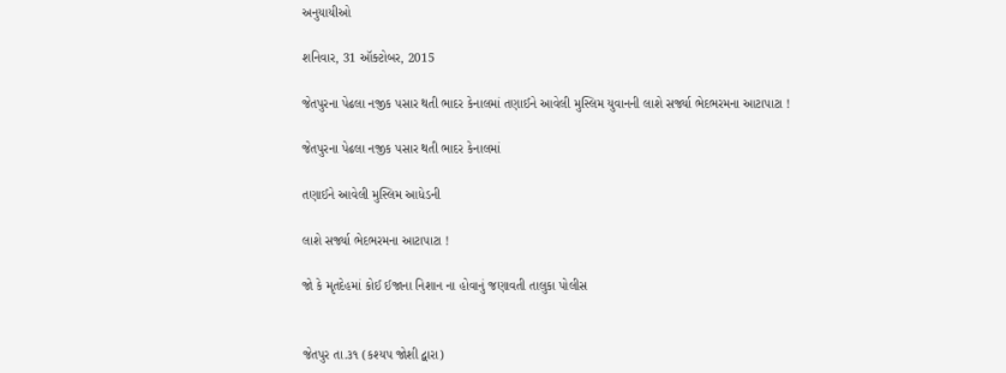અનુયાયીઓ

શનિવાર, 31 ઑક્ટોબર, 2015

જેતપુરના પેઢલા નજીક પસાર થતી ભાદર કેનાલમાં તણાઈને આવેલી મુસ્લિમ યુવાનની લાશે સર્જ્યા ભેદભરમના આટાપાટા !

જેતપુરના પેઢલા નજીક પસાર થતી ભાદર કેનાલમાં

તણાઈને આવેલી મુસ્લિમ આધેડની

લાશે સર્જ્યા ભેદભરમના આટાપાટા !

જો કે મૃતદેહમાં કોઈ ઈજાના નિશાન ના હોવાનું જણાવતી તાલુકા પોલીસ


જેતપુર તા.૩૧ (કશ્યપ જોશી દ્વારા)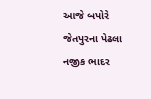આજે બપોરે જેતપુરના પેઢલા નજીક ભાદર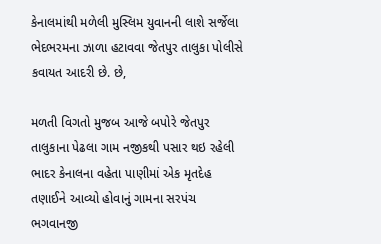કેનાલમાંથી મળેલી મુસ્લિમ યુવાનની લાશે સર્જેલા ભેદભરમના ઝાળા હટાવવા જેતપુર તાલુકા પોલીસે કવાયત આદરી છે. છે,

મળતી વિગતો મુજબ આજે બપોરે જેતપુર તાલુકાના પેઢલા ગામ નજીકથી પસાર થઇ રહેલી ભાદર કેનાલના વહેતા પાણીમાં એક મૃતદેહ તણાઈને આવ્યો હોવાનું ગામના સરપંચ  ભગવાનજી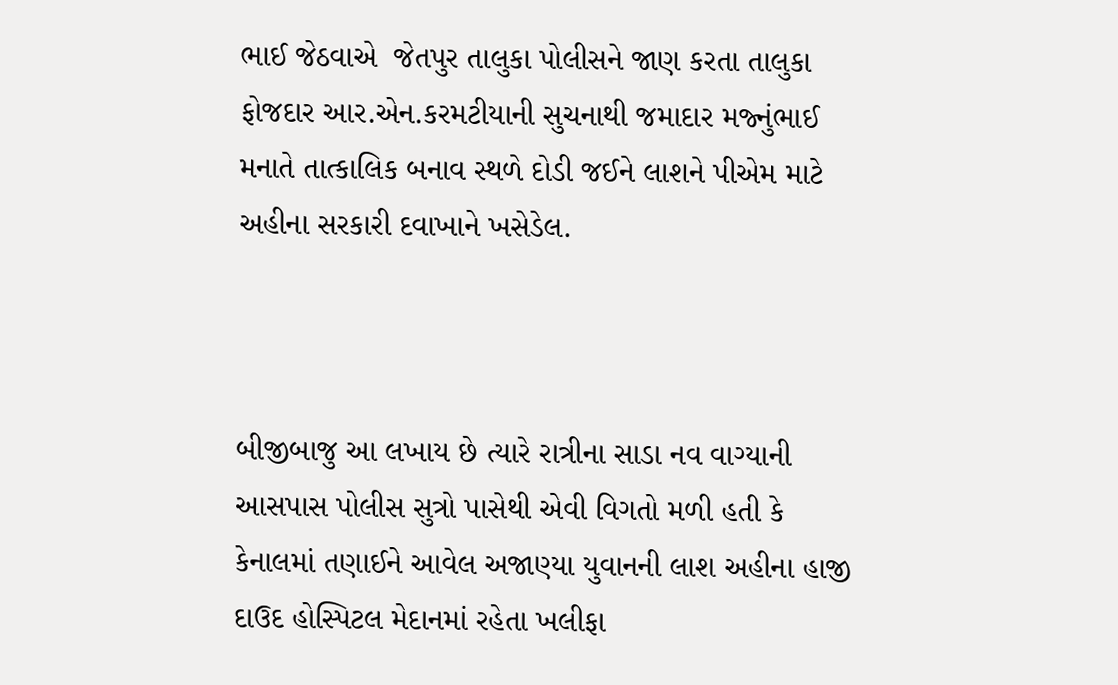ભાઈ જેઠવાએ  જેતપુર તાલુકા પોલીસને જાણ કરતા તાલુકા ફોજદાર આર.એન.કરમટીયાની સુચનાથી જમાદાર મજ્નુંભાઈ મનાતે તાત્કાલિક બનાવ સ્થળે દોડી જઈને લાશને પીએમ માટે અહીના સરકારી દવાખાને ખસેડેલ.



બીજીબાજુ આ લખાય છે ત્યારે રાત્રીના સાડા નવ વાગ્યાની આસપાસ પોલીસ સુત્રો પાસેથી એવી વિગતો મળી હતી કે કેનાલમાં તણાઈને આવેલ અજાણ્યા યુવાનની લાશ અહીના હાજી દાઉદ હોસ્પિટલ મેદાનમાં રહેતા ખલીફા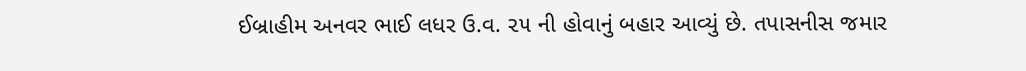ઈબ્રાહીમ અનવર ભાઈ લધર ઉ.વ. ૨૫ ની હોવાનું બહાર આવ્યું છે. તપાસનીસ જમાર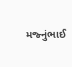મજ્નુંભાઈ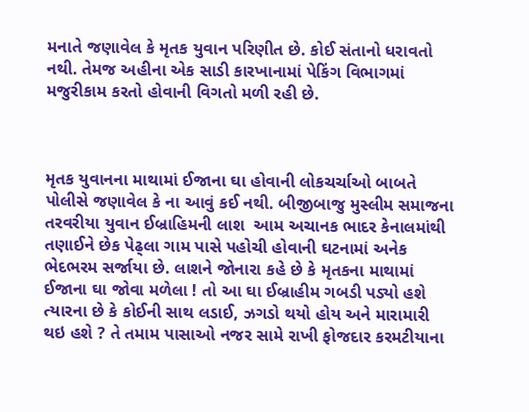મનાતે જણાવેલ કે મૃતક યુવાન પરિણીત છે. કોઈ સંતાનો ધરાવતો નથી. તેમજ અહીના એક સાડી કારખાનામાં પેકિંગ વિભાગમાં મજુરીકામ કરતો હોવાની વિગતો મળી રહી છે.



મૃતક યુવાનના માથામાં ઈજાના ઘા હોવાની લોકચર્ચાઓ બાબતે પોલીસે જણાવેલ કે ના આવું કઈ નથી. બીજીબાજુ મુસ્લીમ સમાજના તરવરીયા યુવાન ઈબ્રાહિમની લાશ  આમ અચાનક ભાદર કેનાલમાંથી તણાઈને છેક પેઢ્લા ગામ પાસે પહોચી હોવાની ઘટનામાં અનેક ભેદભરમ સર્જાયા છે. લાશને જોનારા કહે છે કે મૃતકના માથામાં ઈજાના ઘા જોવા મળેલા ! તો આ ઘા ઈબ્રાહીમ ગબડી પડ્યો હશે ત્યારના છે કે કોઈની સાથ લડાઈ, ઝગડો થયો હોય અને મારામારી થઇ હશે ? તે તમામ પાસાઓ નજર સામે રાખી ફોજદાર કરમટીયાના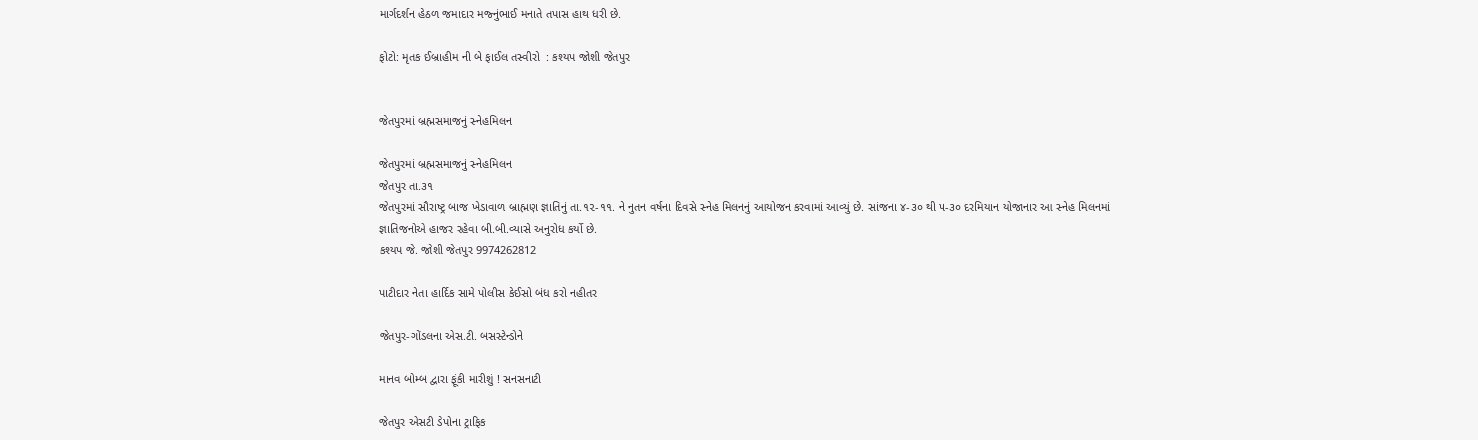માર્ગદર્શન હેઠળ જમાદાર મજ્નુંભાઈ મનાતે તપાસ હાથ ધરી છે.

ફોટો: મૃતક ઈબ્રાહીમ ની બે ફાઈલ તસ્વીરો  : કશ્યપ જોશી જેતપુર


જેતપુરમાં બ્રહ્મસમાજનું સ્નેહમિલન

જેતપુરમાં બ્રહ્મસમાજનું સ્નેહમિલન
જેતપુર તા.૩૧
જેતપુરમાં સૌરાષ્ટ્ર બાજ ખેડાવાળ બ્રાહ્મણ જ્ઞાતિનું તા.૧૨-૧૧. ને નુતન વર્ષના દિવસે સ્નેહ મિલનનું આયોજન કરવામાં આવ્યું છે. સાંજના ૪-૩૦ થી ૫-૩૦ દરમિયાન યોજાનાર આ સ્નેહ મિલનમાં જ્ઞાતિજનોએ હાજર રહેવા બી.બી.વ્યાસે અનુરોધ કર્યો છે.
કશ્યપ જે. જોશી જેતપુર 9974262812

પાટીદાર નેતા હાર્દિક સામે પોલીસ કેઈસો બંધ કરો નહીતર

જેતપુર-ગોંડલના એસ.ટી. બસસ્ટેન્ડોને

માનવ બોમ્બ દ્વારા ફૂંકી મારીશું ! સનસનાટી

જેતપુર એસટી ડેપોના ટ્રાફિક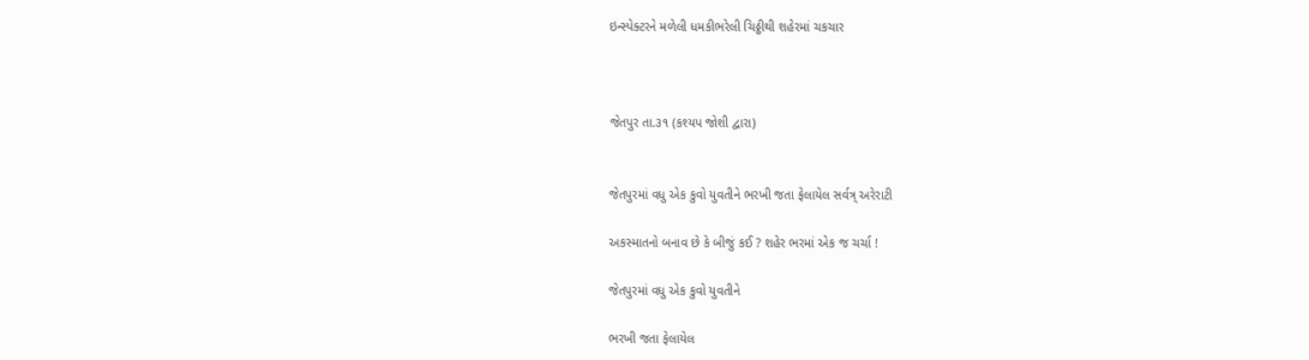ઇન્સ્પેક્ટરને મળેલી ધમકીભરેલી ચિઠ્ઠીથી શહેરમાં ચકચાર



જેતપુર તા.૩૧ (કશ્યપ જોશી દ્વારા)


જેતપુરમાં વધુ એક કુવો યુવતીને ભરખી જતા ફેલાયેલ સર્વત્ર્ અરેરાટી

અકસ્માતનો બનાવ છે કે બીજું કઈ ? શહેર ભરમાં એક જ ચર્ચા !

જેતપુરમાં વધુ એક કુવો યુવતીને

ભરખી જતા ફેલાયેલ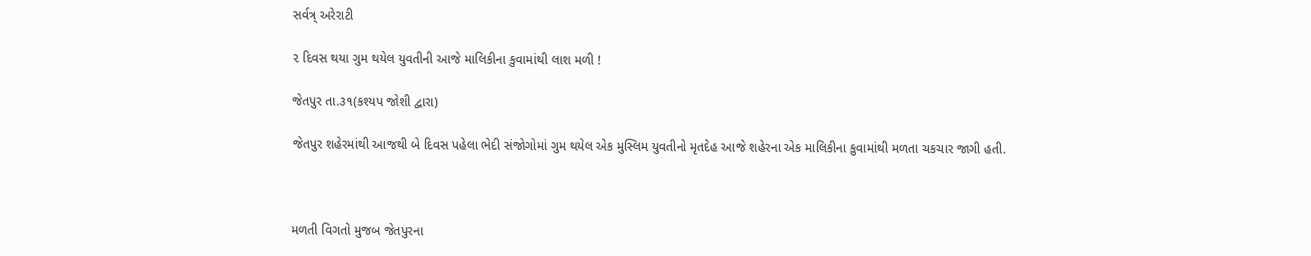સર્વત્ર્ અરેરાટી

૨ દિવસ થયા ગુમ થયેલ યુવતીની આજે માલિકીના કુવામાંથી લાશ મળી !

જેતપુર તા.૩૧(કશ્યપ જોશી દ્વારા)

જેતપુર શહેરમાંથી આજથી બે દિવસ પહેલા ભેદી સંજોગોમાં ગુમ થયેલ એક મુસ્લિમ યુવતીનો મૃતદેહ આજે શહેરના એક માલિકીના કુવામાંથી મળતા ચકચાર જાગી હતી.



મળતી વિગતો મુજબ જેતપુરના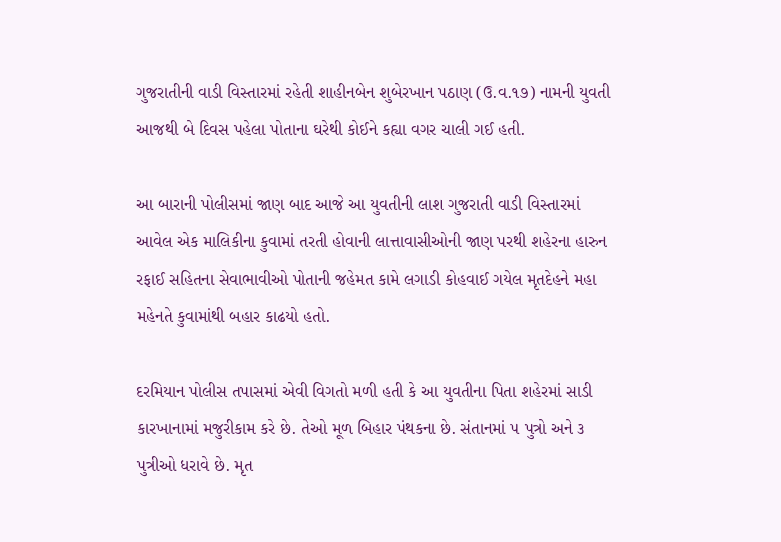ગુજરાતીની વાડી વિસ્તારમાં રહેતી શાહીનબેન શુબેરખાન પઠાણ (ઉ.વ.૧૭) નામની યુવતી આજથી બે દિવસ પહેલા પોતાના ઘરેથી કોઈને કહ્યા વગર ચાલી ગઈ હતી.

આ બારાની પોલીસમાં જાણ બાદ આજે આ યુવતીની લાશ ગુજરાતી વાડી વિસ્તારમાં આવેલ એક માલિકીના કુવામાં તરતી હોવાની લાત્તાવાસીઓની જાણ પરથી શહેરના હારુન રફાઈ સહિતના સેવાભાવીઓ પોતાની જહેમત કામે લગાડી કોહવાઈ ગયેલ મૃતદેહને મહા મહેનતે કુવામાંથી બહાર કાઢયો હતો.

દરમિયાન પોલીસ તપાસમાં એવી વિગતો મળી હતી કે આ યુવતીના પિતા શહેરમાં સાડી કારખાનામાં મજુરીકામ કરે છે. તેઓ મૂળ બિહાર પંથકના છે. સંતાનમાં ૫ પુત્રો અને ૩ પુત્રીઓ ધરાવે છે. મૃત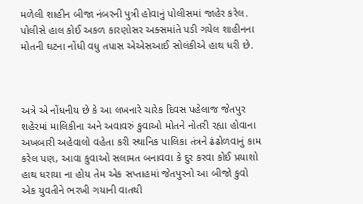મળેલી શાહીન બીજા નંબરની પુત્રી હોવાનું પોલીસમાં જાહેર કરેલ. પોલીસે હાલ કોઈ અકળ કારણોસર અક્સમાંતે પડી ગયેલ શાહીનના મોતની ઘટના નોંધી વધુ તપાસ એએસઆઈ સોલંકીએ હાથ ધરી છે.



અત્રે એ નોંધનીય છે કે આ લખનારે ચારેક દિવસ પહેલાજ જેતપુર શહેરમાં માલિકીના અને અવાવરું કુવાઓ મોતને નોતરી રહ્યા હોવાના અખબારી અહેવાલો વહેતા કરી સ્થાનિક પાલિકા તંત્રને ઢંઢોળવાનું કામ કરેલ પણ, આવા કુવાઓ સલામત બનાવવા કે દુર કરવા કોઈ પ્રયાશો હાથ ધરાયા ના હોય તેમ એક સપ્તાહમાં જેતપુરનો આ બીજો કુવો એક યુવતીને ભરખી ગયાની વાતથી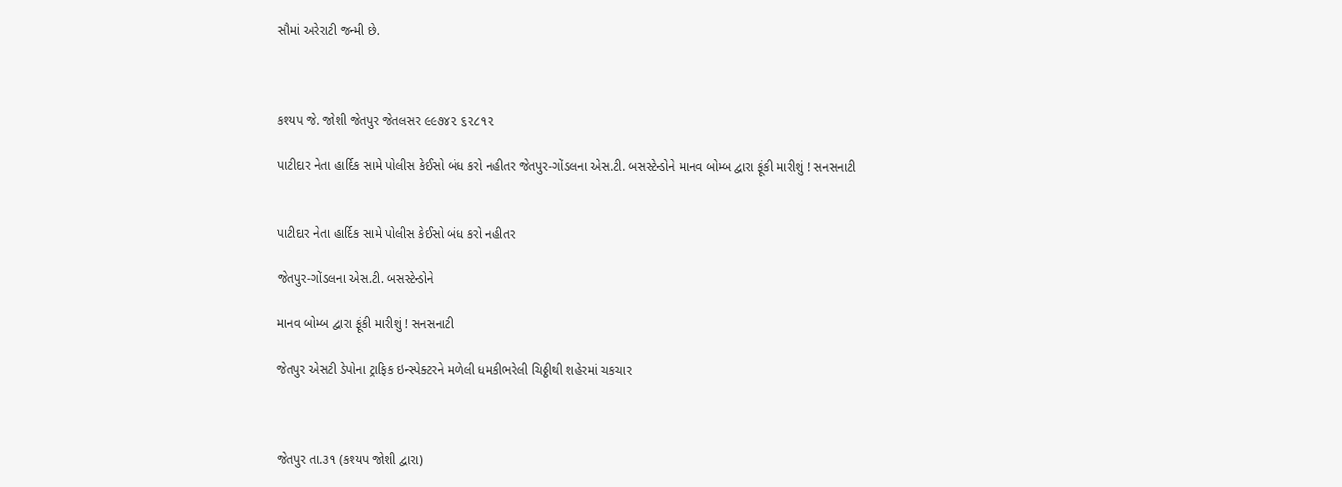સૌમાં અરેરાટી જન્મી છે.



કશ્યપ જે. જોશી જેતપુર જેતલસર ૯૯૭૪૨ ૬૨૮૧૨

પાટીદાર નેતા હાર્દિક સામે પોલીસ કેઈસો બંધ કરો નહીતર જેતપુર-ગોંડલના એસ.ટી. બસસ્ટેન્ડોને માનવ બોમ્બ દ્વારા ફૂંકી મારીશું ! સનસનાટી


પાટીદાર નેતા હાર્દિક સામે પોલીસ કેઈસો બંધ કરો નહીતર

જેતપુર-ગોંડલના એસ.ટી. બસસ્ટેન્ડોને

માનવ બોમ્બ દ્વારા ફૂંકી મારીશું ! સનસનાટી

જેતપુર એસટી ડેપોના ટ્રાફિક ઇન્સ્પેક્ટરને મળેલી ધમકીભરેલી ચિઠ્ઠીથી શહેરમાં ચકચાર



જેતપુર તા.૩૧ (કશ્યપ જોશી દ્વારા)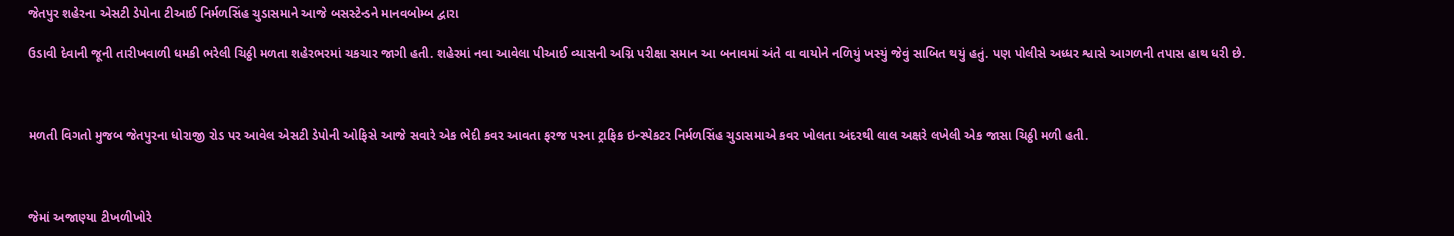જેતપુર શહેરના એસટી ડેપોના ટીઆઈ નિર્મળસિંહ ચુડાસમાને આજે બસસ્ટેન્ડને માનવબોમ્બ દ્વારા

ઉડાવી દેવાની જૂની તારીખવાળી ધમકી ભરેલી ચિઠ્ઠી મળતા શહેરભરમાં ચકચાર જાગી હતી. શહેરમાં નવા આવેલા પીઆઈ વ્યાસની અગ્નિ પરીક્ષા સમાન આ બનાવમાં અંતે વા વાયોને નળિયું ખસ્યું જેવું સાબિત થયું હતું. પણ પોલીસે અધ્ધર શ્વાસે આગળની તપાસ હાથ ધરી છે.



મળતી વિગતો મુજબ જેતપુરના ધોરાજી રોડ પર આવેલ એસટી ડેપોની ઓફિસે આજે સવારે એક ભેદી કવર આવતા ફરજ પરના ટ્રાફિક ઇન્સ્પેકટર નિર્મળસિંહ ચુડાસમાએ કવર ખોલતા અંદરથી લાલ અક્ષરે લખેલી એક જાસા ચિઠ્ઠી મળી હતી.



જેમાં અજાણ્યા ટીખળીખોરે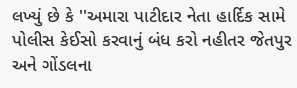લખ્યું છે કે ''અમારા પાટીદાર નેતા હાર્દિક સામે પોલીસ કેઈસો કરવાનું બંધ કરો નહીતર જેતપુર અને ગોંડલના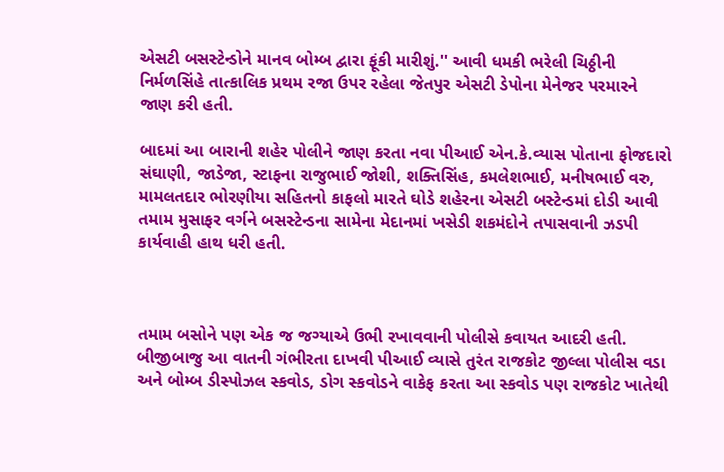એસટી બસસ્ટેન્ડોને માનવ બોમ્બ દ્વારા ફૂંકી મારીશું.'' આવી ધમકી ભરેલી ચિઠ્ઠીની નિર્મળસિંહે તાત્કાલિક પ્રથમ રજા ઉપર રહેલા જેતપુર એસટી ડેપોના મેનેજર પરમારને જાણ કરી હતી.

બાદમાં આ બારાની શહેર પોલીને જાણ કરતા નવા પીઆઈ એન.કે.વ્યાસ પોતાના ફોજદારો સંઘાણી, જાડેજા, સ્ટાફના રાજુભાઈ જોશી, શક્તિસિંહ, કમલેશભાઈ, મનીષભાઈ વરુ, મામલતદાર ભોરણીયા સહિતનો કાફલો મારતે ઘોડે શહેરના એસટી બસ્ટેન્ડમાં દોડી આવી તમામ મુસાફર વર્ગને બસસ્ટેન્ડના સામેના મેદાનમાં ખસેડી શકમંદોને તપાસવાની ઝડપી કાર્યવાહી હાથ ધરી હતી.



તમામ બસોને પણ એક જ જગ્યાએ ઉભી રખાવવાની પોલીસે કવાયત આદરી હતી. બીજીબાજુ આ વાતની ગંભીરતા દાખવી પીઆઈ વ્યાસે તુરંત રાજકોટ જીલ્લા પોલીસ વડા અને બોમ્બ ડીસ્પોઝલ સ્કવોડ, ડોગ સ્કવોડને વાકેફ કરતા આ સ્કવોડ પણ રાજકોટ ખાતેથી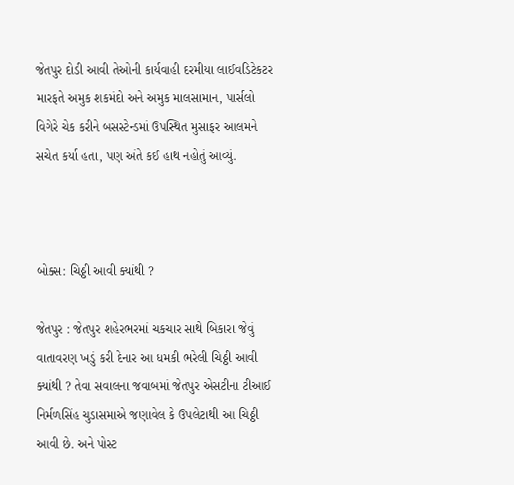જેતપુર દોડી આવી તેઓની કાર્યવાહી દરમીયા લાઈવડિટેકટર મારફતે અમુક શકમંદો અને અમુક માલસામાન, પાર્સલો વિગેરે ચેક કરીને બસસ્ટેન્ડમાં ઉપસ્થિત મુસાફર આલમને સચેત કર્યા હતા, પણ અંતે કઈ હાથ નહોતું આવ્યું.



બોક્સ: ચિઠ્ઠી આવી ક્યાંથી ?

જેતપુર : જેતપુર શહેરભરમાં ચકચાર સાથે બિકારા જેવું વાતાવરણ ખડું કરી દેનાર આ ધમકી ભરેલી ચિઠ્ઠી આવી ક્યાંથી ? તેવા સવાલના જવાબમાં જેતપુર એસટીના ટીઆઈ નિર્મળસિંહ ચુડાસમાએ જણાવેલ કે ઉપલેટાથી આ ચિઠ્ઠી આવી છે. અને પોસ્ટ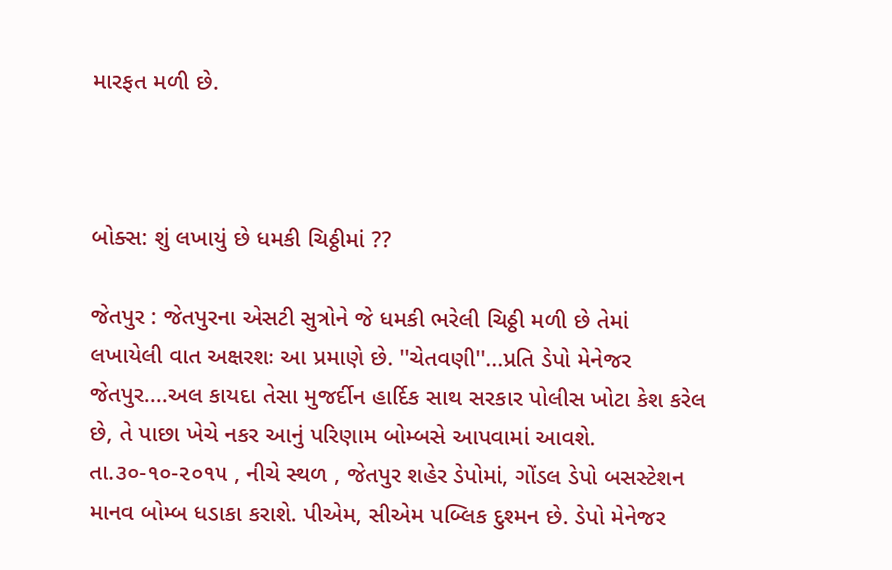મારફત મળી છે.



બોક્સ: શું લખાયું છે ધમકી ચિઠ્ઠીમાં ??

જેતપુર : જેતપુરના એસટી સુત્રોને જે ધમકી ભરેલી ચિઠ્ઠી મળી છે તેમાં લખાયેલી વાત અક્ષરશઃ આ પ્રમાણે છે. ''ચેતવણી''...પ્રતિ ડેપો મેનેજર જેતપુર....અલ કાયદા તેસા મુજર્દીન હાર્દિક સાથ સરકાર પોલીસ ખોટા કેશ કરેલ છે, તે પાછા ખેચે નકર આનું પરિણામ બોમ્બસે આપવામાં આવશે. તા.૩૦-૧૦-૨૦૧૫ , નીચે સ્થળ , જેતપુર શહેર ડેપોમાં, ગોંડલ ડેપો બસસ્ટેશન માનવ બોમ્બ ધડાકા કરાશે. પીએમ, સીએમ પબ્લિક દુશ્મન છે. ડેપો મેનેજર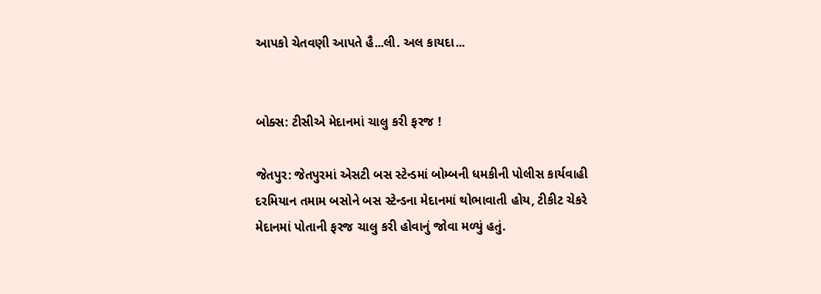આપકો ચેતવણી આપતે હૈ...લી. અલ કાયદા...


બોક્સ: ટીસીએ મેદાનમાં ચાલુ કરી ફરજ !

જેતપુર: જેતપુરમાં એસટી બસ સ્ટેન્ડમાં બોમ્બની ધમકીની પોલીસ કાર્યવાહી દરમિયાન તમામ બસોને બસ સ્ટેન્ડના મેદાનમાં થોભાવાતી હોય, ટીકીટ ચેકરે મેદાનમાં પોતાની ફરજ ચાલુ કરી હોવાનું જોવા મળ્યું હતું.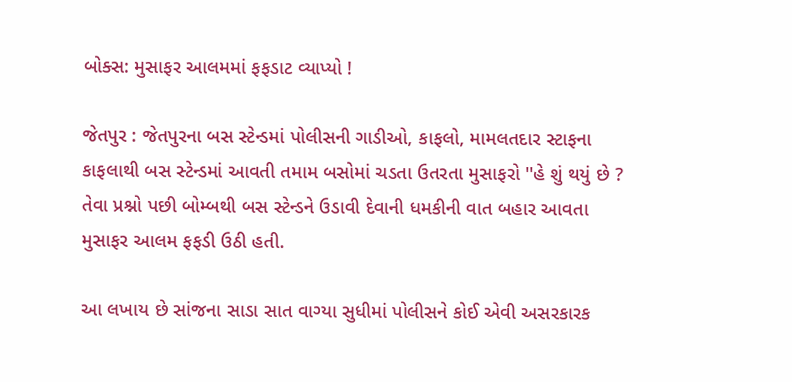બોક્સ: મુસાફર આલમમાં ફફડાટ વ્યાપ્યો !

જેતપુર : જેતપુરના બસ સ્ટેન્ડમાં પોલીસની ગાડીઓ, કાફલો, મામલતદાર સ્ટાફના કાફલાથી બસ સ્ટેન્ડમાં આવતી તમામ બસોમાં ચડતા ઉતરતા મુસાફરો ''હે શું થયું છે ? તેવા પ્રશ્નો પછી બોમ્બથી બસ સ્ટેન્ડને ઉડાવી દેવાની ધમકીની વાત બહાર આવતા મુસાફર આલમ ફફડી ઉઠી હતી.

આ લખાય છે સાંજના સાડા સાત વાગ્યા સુધીમાં પોલીસને કોઈ એવી અસરકારક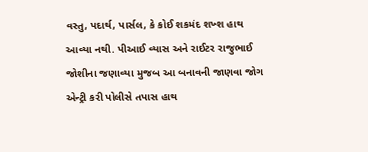વસ્તુ, પદાર્થ, પાર્સલ, કે કોઈ શકમંદ શખ્શ હાથ આવ્યા નથી. પીઆઈ વ્યાસ અને રાઈટર રાજુભાઈ જોશીના જણાવ્યા મુજબ આ બનાવની જાણવા જોગ એન્ટ્રી કરી પોલીસે તપાસ હાથ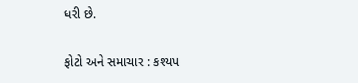ધરી છે.

ફોટો અને સમાચાર : કશ્યપ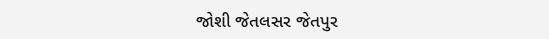જોશી જેતલસર જેતપુર